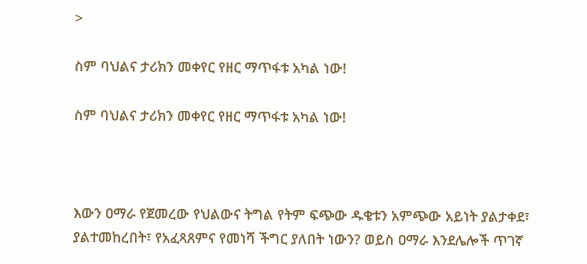>

ስም ባህልና ታሪክን መቀየር የዘር ማጥፋቱ አካል ነው!

ስም ባህልና ታሪክን መቀየር የዘር ማጥፋቱ አካል ነው!



እውን ዐማራ የጀመረው የህልውና ትግል የትም ፍጭው ዱቄቱን አምጭው አይነት ያልታቀደ፣ ያልተመከረበት፣ የአፈጻጸምና የመነሻ ችግር ያለበት ነውን? ወይስ ዐማራ እንደሌሎች ጥገኛ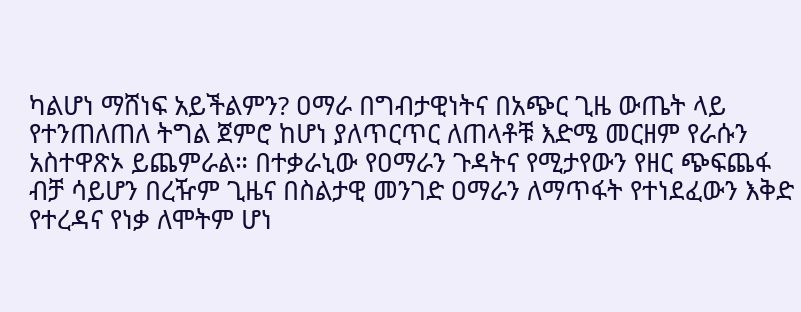ካልሆነ ማሸነፍ አይችልምን? ዐማራ በግብታዊነትና በአጭር ጊዜ ውጤት ላይ የተንጠለጠለ ትግል ጀምሮ ከሆነ ያለጥርጥር ለጠላቶቹ እድሜ መርዘም የራሱን አስተዋጽኦ ይጨምራል። በተቃራኒው የዐማራን ጉዳትና የሚታየውን የዘር ጭፍጨፋ ብቻ ሳይሆን በረዥም ጊዜና በስልታዊ መንገድ ዐማራን ለማጥፋት የተነደፈውን እቅድ የተረዳና የነቃ ለሞትም ሆነ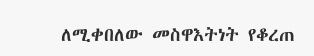ለሚቀበለው መስዋእትነት የቆረጠ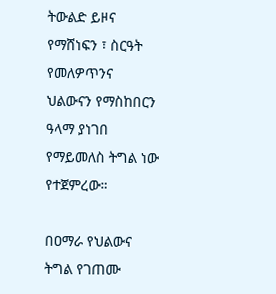ትውልድ ይዞና የማሸነፍን ፣ ስርዓት የመለዎጥንና ህልውናን የማስከበርን ዓላማ ያነገበ የማይመለስ ትግል ነው የተጀምረው።

በዐማራ የህልውና ትግል የገጠሙ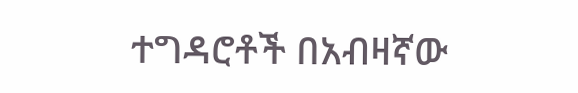ተግዳሮቶች በአብዛኛው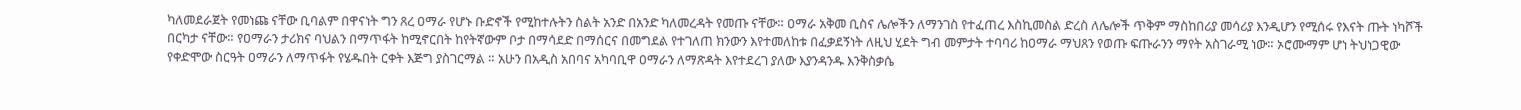ካለመደራጀት የመነጩ ናቸው ቢባልም በዋናነት ግን ጸረ ዐማራ የሆኑ ቡድኖች የሚከተሉትን ስልት አንድ በአንድ ካለመረዳት የመጡ ናቸው። ዐማራ አቅመ ቢስና ሌሎችን ለማንገስ የተፈጠረ እስኪመስል ድረስ ለሌሎች ጥቅም ማስከበሪያ መሳሪያ እንዲሆን የሚሰሩ የእናት ጡት ነካሾች በርካታ ናቸው። የዐማራን ታሪክና ባህልን በማጥፋት ከሚኖርበት ከየትኛውም ቦታ በማሳደድ በማሰርና በመግደል የተገለጠ ክንውን እየተመለከቱ በፈቃደኝነት ለዚህ ሂደት ግብ መምታት ተባባሪ ከዐማራ ማህጸን የወጡ ፍጡራንን ማየት አስገራሚ ነው። ኦሮሙማም ሆነ ትህነጋዊው የቀድሞው ስርዓት ዐማራን ለማጥፋት የሄዱበት ርቀት እጅግ ያስገርማል ። አሁን በአዲስ አበባና አካባቢዋ ዐማራን ለማጽዳት እየተደረገ ያለው እያንዳንዱ እንቅስቃሴ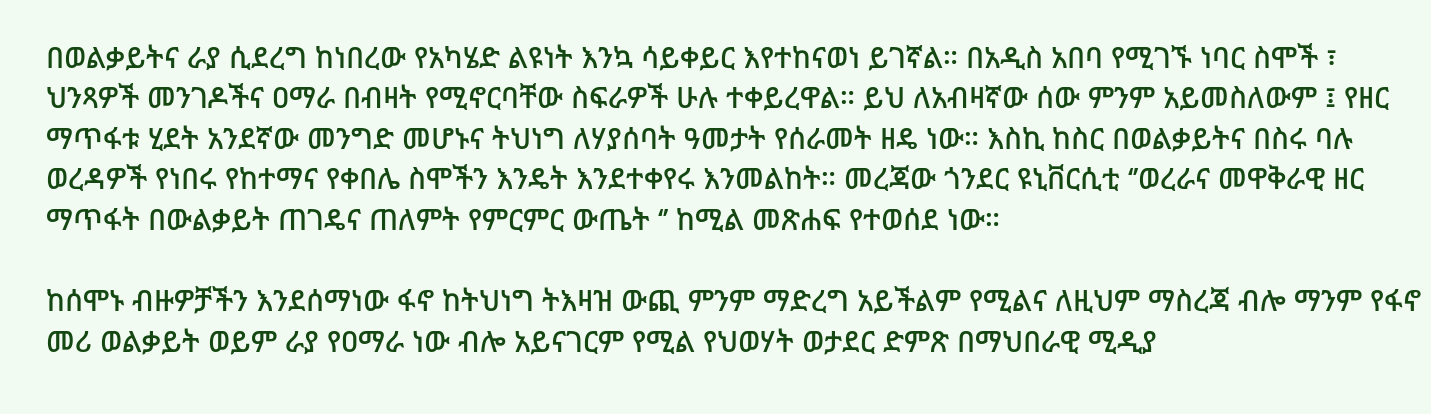በወልቃይትና ራያ ሲደረግ ከነበረው የአካሄድ ልዩነት እንኳ ሳይቀይር እየተከናወነ ይገኛል። በአዲስ አበባ የሚገኙ ነባር ስሞች ፣ ህንጻዎች መንገዶችና ዐማራ በብዛት የሚኖርባቸው ስፍራዎች ሁሉ ተቀይረዋል። ይህ ለአብዛኛው ሰው ምንም አይመስለውም ፤ የዘር ማጥፋቱ ሂደት አንደኛው መንግድ መሆኑና ትህነግ ለሃያሰባት ዓመታት የሰራመት ዘዴ ነው። እስኪ ከስር በወልቃይትና በስሩ ባሉ ወረዳዎች የነበሩ የከተማና የቀበሌ ስሞችን እንዴት እንደተቀየሩ እንመልከት። መረጃው ጎንደር ዩኒቨርሲቲ ‘’ወረራና መዋቅራዊ ዘር ማጥፋት በውልቃይት ጠገዴና ጠለምት የምርምር ውጤት ‘’ ከሚል መጽሐፍ የተወሰደ ነው።

ከሰሞኑ ብዙዎቻችን እንደሰማነው ፋኖ ከትህነግ ትእዛዝ ውጪ ምንም ማድረግ አይችልም የሚልና ለዚህም ማስረጃ ብሎ ማንም የፋኖ መሪ ወልቃይት ወይም ራያ የዐማራ ነው ብሎ አይናገርም የሚል የህወሃት ወታደር ድምጽ በማህበራዊ ሚዲያ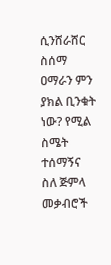ሲንሸራሸር ስሰማ ዐማራን ምን ያክል ቢንቁት ነው? የሚል ስሜት ተሰማኝና ስለ ጅምላ መቃብሮች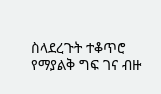ስላደረጉት ተቆጥሮ የማያልቅ ግፍ ገና ብዙ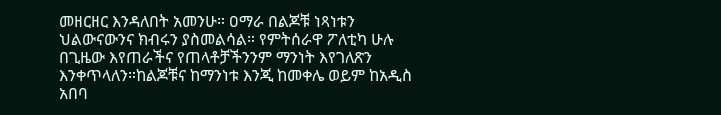መዘርዘር እንዳለበት አመንሁ። ዐማራ በልጆቹ ነጻነቱን ህልውናውንና ክብሩን ያስመልሳል። የምትሰራዋ ፖለቲካ ሁሉ በጊዜው እየጠራችና የጠላቶቻችንንም ማንነት እየገለጽን እንቀጥላለን።ከልጆቹና ከማንነቱ እንጂ ከመቀሌ ወይም ከአዲስ አበባ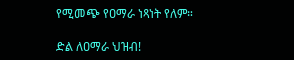የሚመጭ የዐማራ ነጻነት የለም።

ድል ለዐማራ ህዝብ!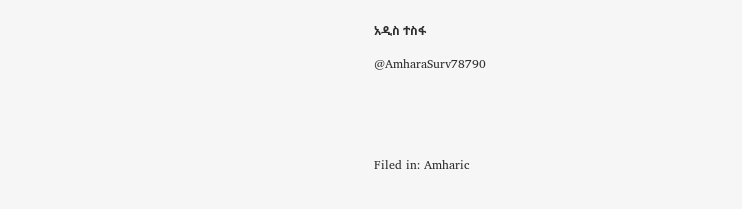አዲስ ተስፋ

@AmharaSurv78790





Filed in: Amharic